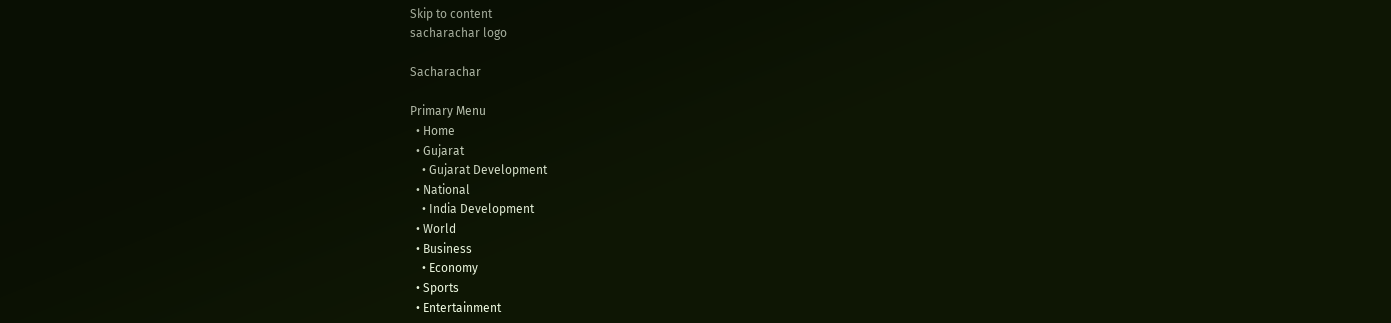Skip to content
sacharachar logo

Sacharachar

Primary Menu
  • Home
  • Gujarat
    • Gujarat Development
  • National
    • India Development
  • World
  • Business
    • Economy
  • Sports
  • Entertainment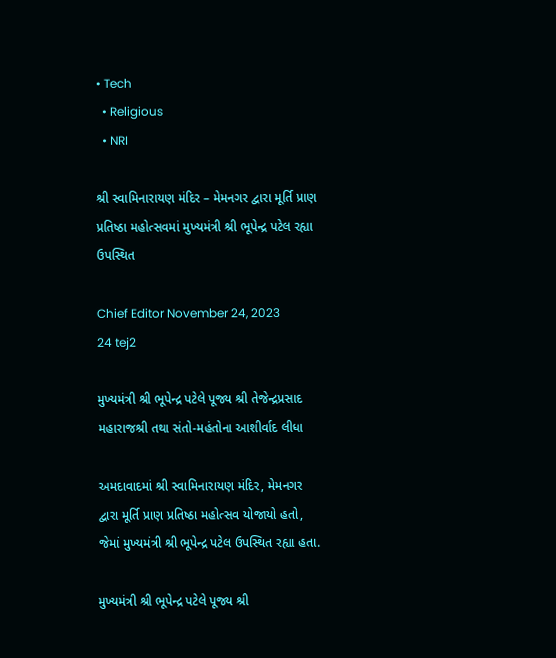• Tech
  • Religious
  • NRI

શ્રી સ્વામિનારાયણ મંદિર – મેમનગર દ્વારા મૂર્તિ પ્રાણ પ્રતિષ્ઠા મહોત્સવમાં મુખ્યમંત્રી શ્રી ભૂપેન્દ્ર પટેલ રહ્યા ઉપસ્થિત

Chief Editor November 24, 2023
24 tej2

મુખ્યમંત્રી શ્રી ભૂપેન્દ્ર પટેલે પૂજ્ય શ્રી તેજેન્દ્રપ્રસાદ મહારાજશ્રી તથા સંતો-મહંતોના આશીર્વાદ લીધા

અમદાવાદમાં શ્રી સ્વામિનારાયણ મંદિર, મેમનગર દ્વારા મૂર્તિ પ્રાણ પ્રતિષ્ઠા મહોત્સવ યોજાયો હતો, જેમાં મુખ્યમંત્રી શ્રી ભૂપેન્દ્ર પટેલ ઉપસ્થિત રહ્યા હતા.

મુખ્યમંત્રી શ્રી ભૂપેન્દ્ર પટેલે પૂજ્ય શ્રી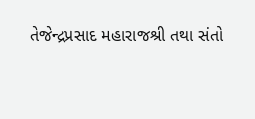તેજેન્દ્રપ્રસાદ મહારાજશ્રી તથા સંતો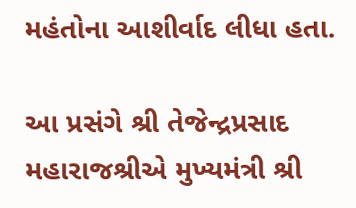મહંતોના આશીર્વાદ લીધા હતા.

આ પ્રસંગે શ્રી તેજેન્દ્રપ્રસાદ મહારાજશ્રીએ મુખ્યમંત્રી શ્રી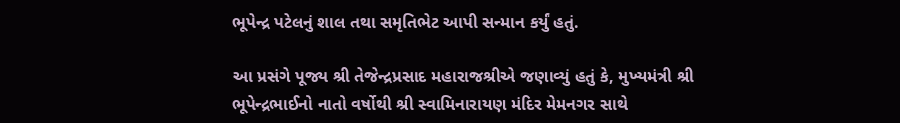ભૂપેન્દ્ર પટેલનું શાલ તથા સમૃતિભેટ આપી સન્માન કર્યું હતું.

આ પ્રસંગે પૂજ્ય શ્રી તેજેન્દ્રપ્રસાદ મહારાજશ્રીએ જણાવ્યું હતું કે, મુખ્યમંત્રી શ્રી ભૂપેન્દ્રભાઈનો નાતો વર્ષોથી શ્રી સ્વામિનારાયણ મંદિર મેમનગર સાથે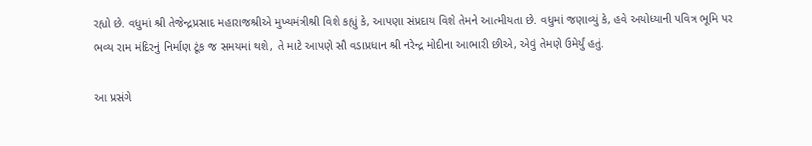રહ્યો છે. વધુમાં શ્રી તેજેન્દ્રપ્રસાદ મહારાજશ્રીએ મુખ્યમંત્રીશ્રી વિશે કહ્યું કે, આપણા સંપ્રદાય વિશે તેમને આત્મીયતા છે. વધુમાં જણાવ્યું કે, હવે અયોધ્યાની પવિત્ર ભૂમિ પર ભવ્ય રામ મંદિરનું નિર્માણ ટૂંક જ સમયમાં થશે, તે માટે આપણે સૌ વડાપ્રધાન શ્રી નરેન્દ્ર મોદીના આભારી છીએ, એવું તેમણે ઉમેર્યું હતું.

આ પ્રસંગે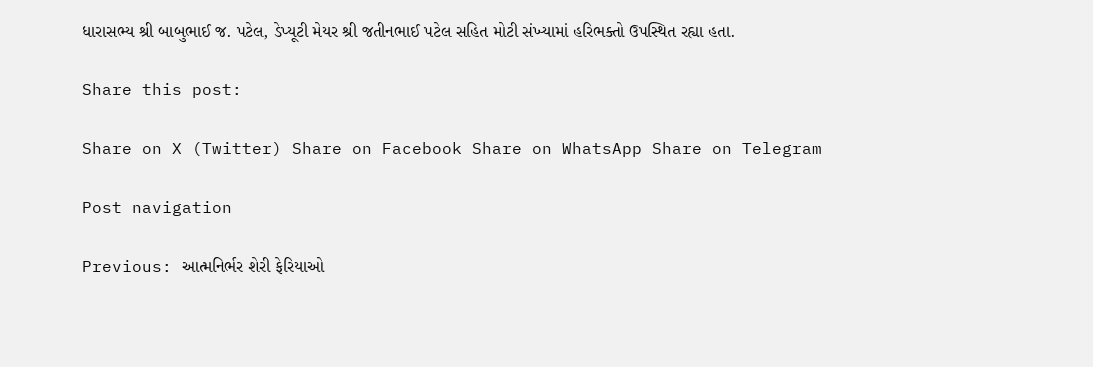ધારાસભ્ય શ્રી બાબુભાઈ જ. પટેલ, ડેપ્યૂટી મેયર શ્રી જતીનભાઈ પટેલ સહિત મોટી સંખ્યામાં હરિભક્તો ઉપસ્થિત રહ્યા હતા.

Share this post:

Share on X (Twitter) Share on Facebook Share on WhatsApp Share on Telegram

Post navigation

Previous: આત્મનિર્ભર શેરી ફેરિયાઓ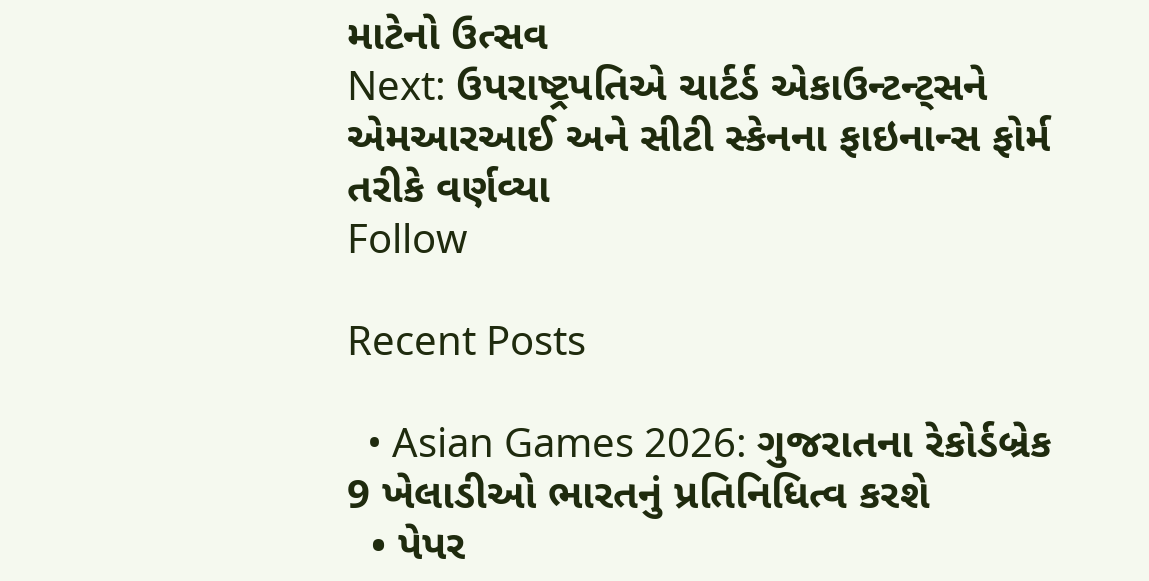માટેનો ઉત્સવ
Next: ઉપરાષ્ટ્રપતિએ ચાર્ટર્ડ એકાઉન્ટન્ટ્સને એમઆરઆઈ અને સીટી સ્કેનના ફાઇનાન્સ ફોર્મ તરીકે વર્ણવ્યા
Follow

Recent Posts

  • Asian Games 2026: ગુજરાતના રેકોર્ડબ્રેક 9 ખેલાડીઓ ભારતનું પ્રતિનિધિત્વ કરશે
  • પેપર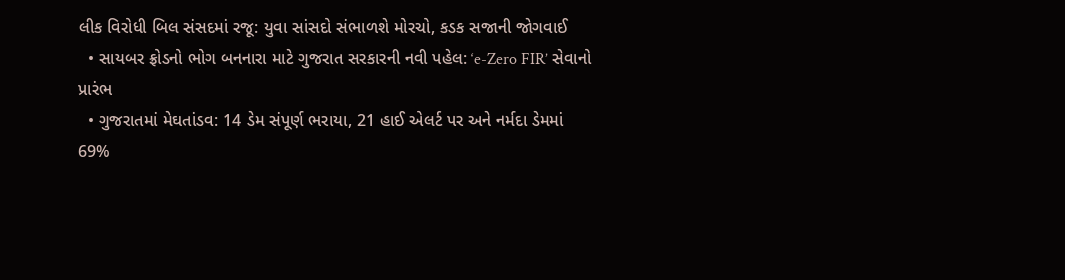લીક વિરોધી બિલ સંસદમાં રજૂ: યુવા સાંસદો સંભાળશે મોરચો, કડક સજાની જોગવાઈ
  • સાયબર ફ્રોડનો ભોગ બનનારા માટે ગુજરાત સરકારની નવી પહેલ: ‘e-Zero FIR’ સેવાનો પ્રારંભ
  • ગુજરાતમાં મેઘતાંડવ: 14 ડેમ સંપૂર્ણ ભરાયા, 21 હાઈ એલર્ટ પર અને નર્મદા ડેમમાં 69%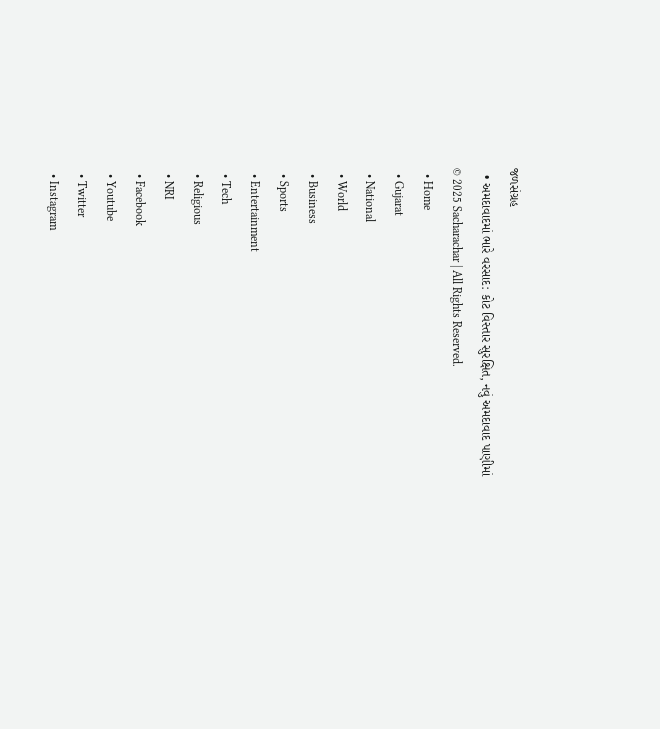જળસંગ્રહ
  • અમદાવાદમાં ભારે વરસાદ: કોટ વિસ્તાર સુરક્ષિત, નવું અમદાવાદ પાણીમાં
© 2025 Sacharachar | All Rights Reserved.
  • Home
  • Gujarat
  • National
  • World
  • Business
  • Sports
  • Entertainment
  • Tech
  • Religious
  • NRI
  • Facebook
  • Youtube
  • Twitter
  • Instagram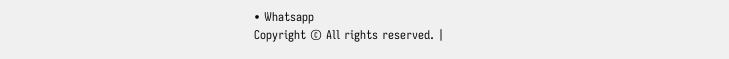• Whatsapp
Copyright © All rights reserved. |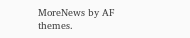MoreNews by AF themes.